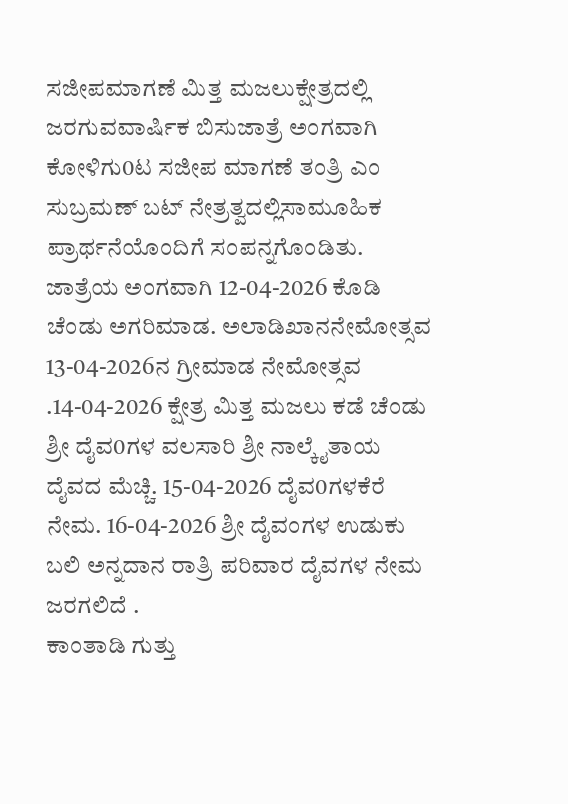ಸಜೀಪಮಾಗಣೆ ಮಿತ್ತ ಮಜಲುಕ್ಷೇತ್ರದಲ್ಲಿ ಜರಗುವವಾರ್ಷಿಕ ಬಿಸುಜಾತ್ರೆ ಅಂಗವಾಗಿ ಕೋಳಿಗು0ಟ ಸಜೀಪ ಮಾಗಣೆ ತಂತ್ರಿ ಎಂ ಸುಬ್ರಮಣ್ ಬಟ್ ನೇತ್ರತ್ವದಲ್ಲಿಸಾಮೂಹಿಕ ಪ್ರಾರ್ಥನೆಯೊಂದಿಗೆ ಸಂಪನ್ನಗೊಂಡಿತು.
ಜಾತ್ರೆಯ ಅಂಗವಾಗಿ 12-04-2026 ಕೊಡಿ ಚೆಂಡು ಅಗರಿಮಾಡ. ಅಲಾಡಿಖಾನನೇಮೋತ್ಸವ 13-04-2026ನ ಗ್ರೀಮಾಡ ನೇಮೋತ್ಸವ .14-04-2026 ಕ್ಷೇತ್ರ ಮಿತ್ತ ಮಜಲು ಕಡೆ ಚೆಂಡು ಶ್ರೀ ದೈವ0ಗಳ ವಲಸಾರಿ ಶ್ರೀ ನಾಲ್ಕೈತಾಯ ದೈವದ ಮೆಚ್ಚಿ. 15-04-2026 ದೈವ0ಗಳಕೆರೆ ನೇಮ. 16-04-2026 ಶ್ರೀ ದೈವಂಗಳ ಉಡುಕು ಬಲಿ ಅನ್ನದಾನ ರಾತ್ರಿ ಪರಿವಾರ ದೈವಗಳ ನೇಮ ಜರಗಲಿದೆ .
ಕಾಂತಾಡಿ ಗುತ್ತು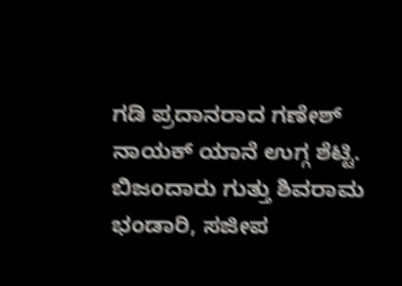ಗಡಿ ಪ್ರದಾನರಾದ ಗಣೇಶ್ ನಾಯಕ್ ಯಾನೆ ಉಗ್ಗ ಶೆಟ್ಟಿ. ಬಿಜಂದಾರು ಗುತ್ತು ಶಿವರಾಮ ಭಂಡಾರಿ, ಸಜೀಪ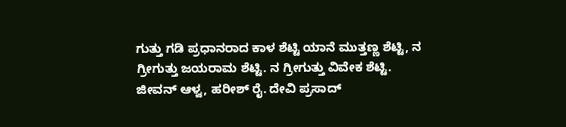ಗುತ್ತು ಗಡಿ ಪ್ರಧಾನರಾದ ಕಾಳ ಶೆಟ್ಟಿ ಯಾನೆ ಮುತ್ತಣ್ಣ ಶೆಟ್ಟಿ, ನ ಗ್ರೀಗುತ್ತು ಜಯರಾಮ ಶೆಟ್ಟಿ. ನ ಗ್ರೀಗುತ್ತು ವಿವೇಕ ಶೆಟ್ಟಿ. ಜೀವನ್ ಆಳ್ವ, ಹರೀಶ್ ರೈ. ದೇವಿ ಪ್ರಸಾದ್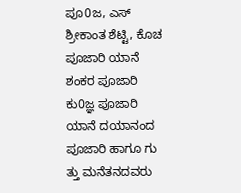ಪೂ0ಜ, ಎಸ್ ಶ್ರೀಕಾಂತ ಶೆಟ್ಟಿ, ಕೊಚ ಪೂಜಾರಿ ಯಾನೆ ಶಂಕರ ಪೂಜಾರಿ ಕು0ಜ್ಞ ಪೂಜಾರಿ ಯಾನೆ ದಯಾನಂದ ಪೂಜಾರಿ ಹಾಗೂ ಗು ತ್ತು ಮನೆತನದವರು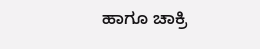ಹಾಗೂ ಚಾಕ್ರಿ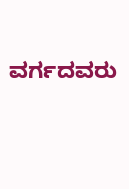ವರ್ಗದವರು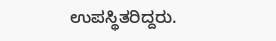ಉಪಸ್ಥಿತರಿದ್ದರು.